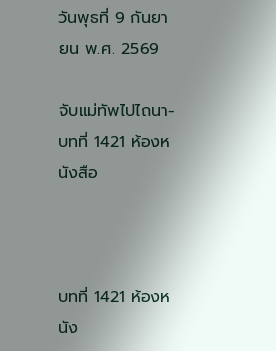วันพุธที่ 9 กันยายน พ.ศ. 2569

จับแม่ทัพไปไถนา-บทที่ 1421 ห้องหนังสือ



บทที่ 1421 ห้องหนัง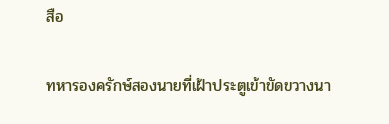สือ

ทหารองครักษ์สองนายที่เฝ้าประตูเข้าขัดขวางนา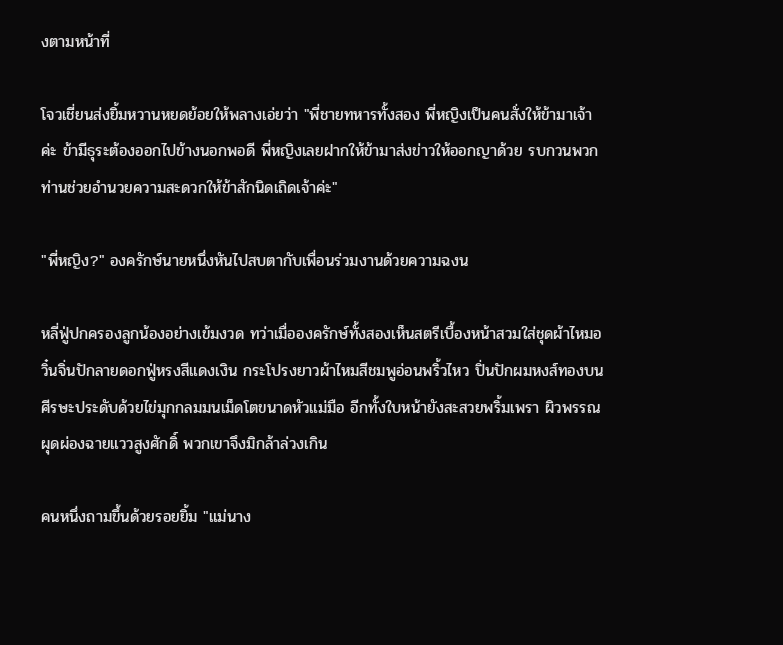งตามหน้าที่

โจวเชี่ยนส่งยิ้มหวานหยดย้อยให้พลางเอ่ยว่า "พี่ชายทหารทั้งสอง พี่หญิงเป็นคนสั่งให้ข้ามาเจ้าค่ะ ข้ามีธุระต้องออกไปข้างนอกพอดี พี่หญิงเลยฝากให้ข้ามาส่งข่าวให้ออกญาด้วย รบกวนพวกท่านช่วยอำนวยความสะดวกให้ข้าสักนิดเถิดเจ้าค่ะ"

"พี่หญิง?" องครักษ์นายหนึ่งหันไปสบตากับเพื่อนร่วมงานด้วยความฉงน

หลี่ฟู่ปกครองลูกน้องอย่างเข้มงวด ทว่าเมื่อองครักษ์ทั้งสองเห็นสตรีเบื้องหน้าสวมใส่ชุดผ้าไหมอวิ๋นจิ่นปักลายดอกฟู่หรงสีแดงเงิน กระโปรงยาวผ้าไหมสีชมพูอ่อนพริ้วไหว ปิ่นปักผมหงส์ทองบนศีรษะประดับด้วยไข่มุกกลมมนเม็ดโตขนาดหัวแม่มือ อีกทั้งใบหน้ายังสะสวยพริ้มเพรา ผิวพรรณผุดผ่องฉายแววสูงศักดิ์ พวกเขาจึงมิกล้าล่วงเกิน

คนหนึ่งถามขึ้นด้วยรอยยิ้ม "แม่นาง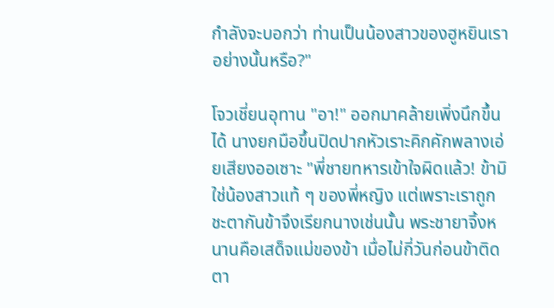กำลังจะบอกว่า ท่านเป็นน้องสาวของฮูหยินเราอย่างนั้นหรือ?"

โจวเชี่ยนอุทาน "อา!" ออกมาคล้ายเพิ่งนึกขึ้นได้ นางยกมือขึ้นปิดปากหัวเราะคิกคักพลางเอ่ยเสียงออเซาะ "พี่ชายทหารเข้าใจผิดแล้ว! ข้ามิใช่น้องสาวแท้ ๆ ของพี่หญิง แต่เพราะเราถูกชะตากันข้าจึงเรียกนางเช่นนั้น พระชายาจิ้งหนานคือเสด็จแม่ของข้า เมื่อไม่กี่วันก่อนข้าติดตา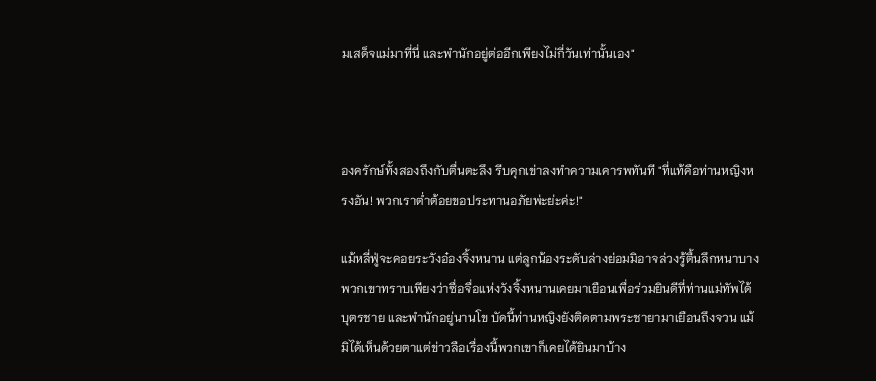มเสด็จแม่มาที่นี่ และพำนักอยู่ต่ออีกเพียงไม่กี่วันเท่านั้นเอง"



องครักษ์ทั้งสองถึงกับตื่นตะลึง รีบคุกเข่าลงทำความเคารพทันที "ที่แท้คือท่านหญิงหรงอัน! พวกเราต่ำต้อยขอประทานอภัยพ่ะย่ะค่ะ!"

แม้หลี่ฟู่จะคอยระวังอ๋องจิ้งหนาน แต่ลูกน้องระดับล่างย่อมมิอาจล่วงรู้ตื้นลึกหนาบาง พวกเขาทราบเพียงว่าซื่อจื่อแห่งวังจิ้งหนานเคยมาเยือนเพื่อร่วมยินดีที่ท่านแม่ทัพได้บุตรชาย และพำนักอยู่นานโข บัดนี้ท่านหญิงยังติดตามพระชายามาเยือนถึงจวน แม้มิได้เห็นด้วยตาแต่ข่าวลือเรื่องนี้พวกเขาก็เคยได้ยินมาบ้าง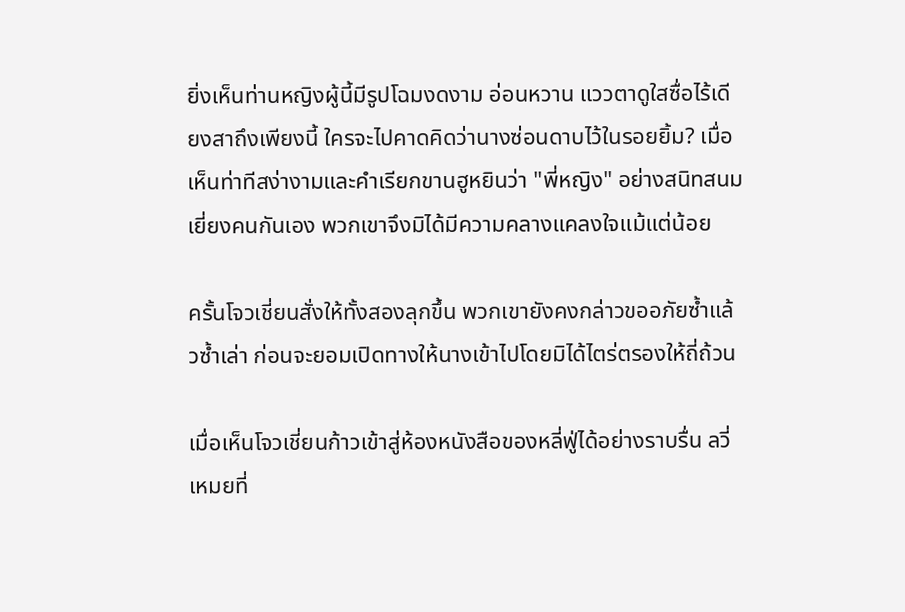ยิ่งเห็นท่านหญิงผู้นี้มีรูปโฉมงดงาม อ่อนหวาน แววตาดูใสซื่อไร้เดียงสาถึงเพียงนี้ ใครจะไปคาดคิดว่านางซ่อนดาบไว้ในรอยยิ้ม? เมื่อเห็นท่าทีสง่างามและคำเรียกขานฮูหยินว่า "พี่หญิง" อย่างสนิทสนมเยี่ยงคนกันเอง พวกเขาจึงมิได้มีความคลางแคลงใจแม้แต่น้อย

ครั้นโจวเชี่ยนสั่งให้ทั้งสองลุกขึ้น พวกเขายังคงกล่าวขออภัยซ้ำแล้วซ้ำเล่า ก่อนจะยอมเปิดทางให้นางเข้าไปโดยมิได้ไตร่ตรองให้ถี่ถ้วน

เมื่อเห็นโจวเชี่ยนก้าวเข้าสู่ห้องหนังสือของหลี่ฟู่ได้อย่างราบรื่น ลวี่เหมยที่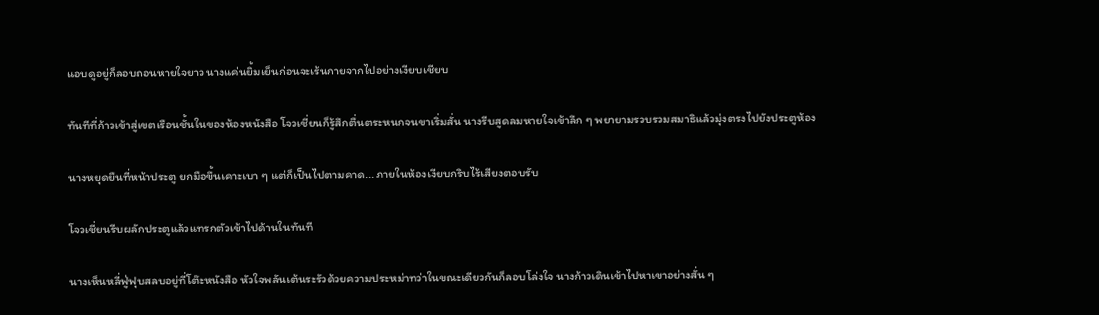แอบดูอยู่ก็ลอบถอนหายใจยาว นางแค่นยิ้มเย็นก่อนจะเร้นกายจากไปอย่างเงียบเชียบ

ทันทีที่ก้าวเข้าสู่เขตเรือนชั้นในของห้องหนังสือ โจวเชี่ยนก็รู้สึกตื่นตระหนกจนขาเริ่มสั่น นางรีบสูดลมหายใจเข้าลึก ๆ พยายามรวบรวมสมาธิแล้วมุ่งตรงไปยังประตูห้อง

นางหยุดยืนที่หน้าประตู ยกมือขึ้นเคาะเบา ๆ แต่ก็เป็นไปตามคาด... ภายในห้องเงียบกริบไร้เสียงตอบรับ

โจวเชี่ยนรีบผลักประตูแล้วแทรกตัวเข้าไปด้านในทันที

นางเห็นหลี่ฟู่ฟุบสลบอยู่ที่โต๊ะหนังสือ หัวใจพลันเต้นระรัวด้วยความประหม่าทว่าในขณะเดียวกันก็ลอบโล่งใจ นางก้าวเดินเข้าไปหาเขาอย่างสั่น ๆ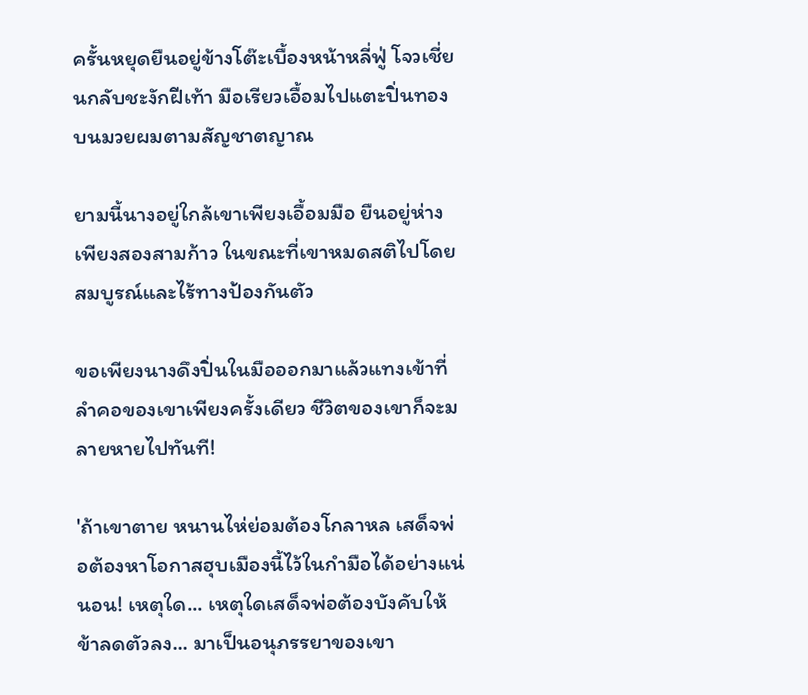ครั้นหยุดยืนอยู่ข้างโต๊ะเบื้องหน้าหลี่ฟู่ โจวเชี่ยนกลับชะงักฝีเท้า มือเรียวเอื้อมไปแตะปิ่นทองบนมวยผมตามสัญชาตญาณ

ยามนี้นางอยู่ใกล้เขาเพียงเอื้อมมือ ยืนอยู่ห่างเพียงสองสามก้าว ในขณะที่เขาหมดสติไปโดยสมบูรณ์และไร้ทางป้องกันตัว

ขอเพียงนางดึงปิ่นในมือออกมาแล้วแทงเข้าที่ลำคอของเขาเพียงครั้งเดียว ชีวิตของเขาก็จะมลายหายไปทันที!

'ถ้าเขาตาย หนานไห่ย่อมต้องโกลาหล เสด็จพ่อต้องหาโอกาสฮุบเมืองนี้ไว้ในกำมือได้อย่างแน่นอน! เหตุใด... เหตุใดเสด็จพ่อต้องบังคับให้ข้าลดตัวลง... มาเป็นอนุภรรยาของเขา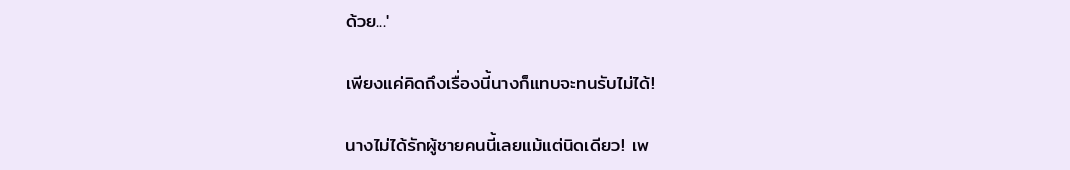ด้วย...'

เพียงแค่คิดถึงเรื่องนี้นางก็แทบจะทนรับไม่ได้!

นางไม่ได้รักผู้ชายคนนี้เลยแม้แต่นิดเดียว! เพ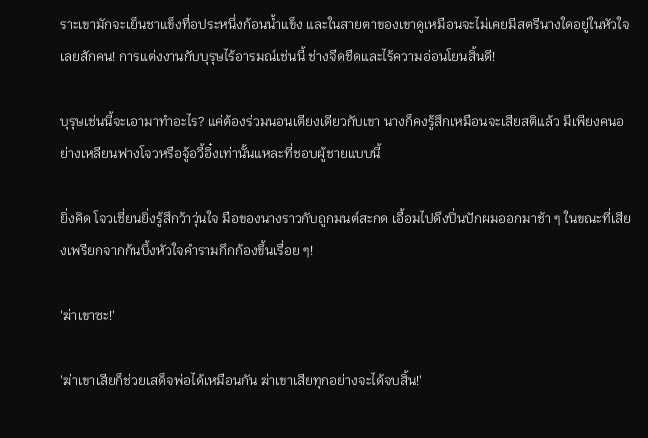ราะเขามักจะเย็นชาแข็งทื่อประหนึ่งก้อนน้ำแข็ง และในสายตาของเขาดูเหมือนจะไม่เคยมีสตรีนางใดอยู่ในหัวใจเลยสักคน! การแต่งงานกับบุรุษไร้อารมณ์เช่นนี้ ช่างจืดชืดและไร้ความอ่อนโยนสิ้นดี!

บุรุษเช่นนี้จะเอามาทำอะไร? แค่ต้องร่วมนอนเตียงเดียวกับเขา นางก็คงรู้สึกเหมือนจะเสียสติแล้ว มีเพียงคนอย่างเหลียนฟางโจวหรือจู้อวี้อิ๋งเท่านั้นแหละที่ชอบผู้ชายแบบนี้

ยิ่งคิด โจวเชี่ยนยิ่งรู้สึกว้าวุ่นใจ มือของนางราวกับถูกมนต์สะกด เอื้อมไปดึงปิ่นปักผมออกมาช้า ๆ ในขณะที่เสียงเพรียกจากก้นบึ้งหัวใจคำรามกึกก้องขึ้นเรื่อย ๆ!

'ฆ่าเขาซะ!'

'ฆ่าเขาเสียก็ช่วยเสด็จพ่อได้เหมือนกัน ฆ่าเขาเสียทุกอย่างจะได้จบสิ้น!'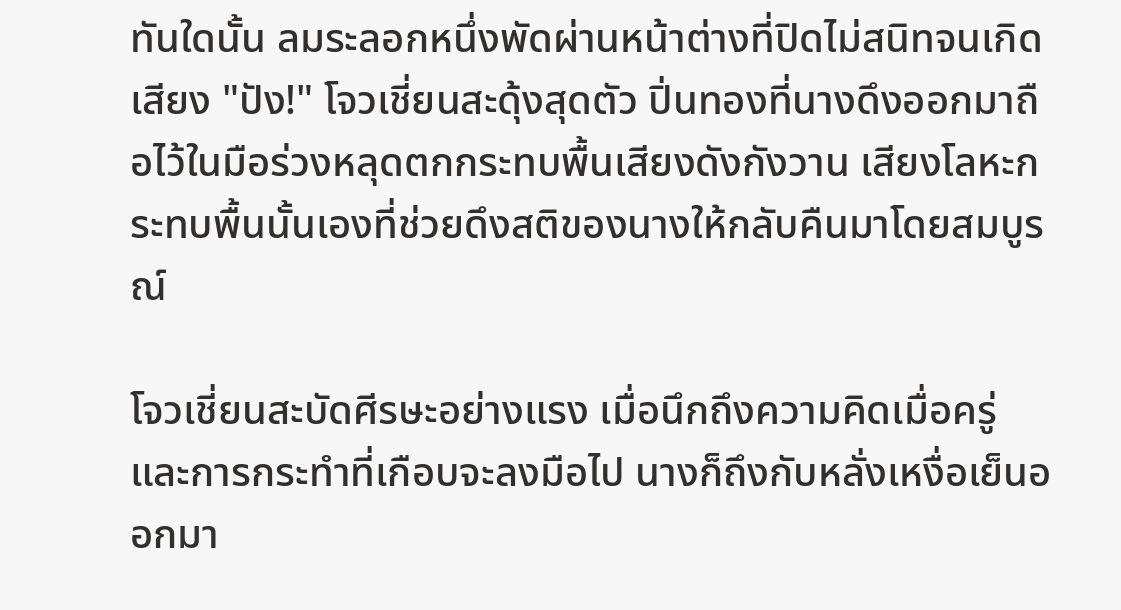ทันใดนั้น ลมระลอกหนึ่งพัดผ่านหน้าต่างที่ปิดไม่สนิทจนเกิดเสียง "ปัง!" โจวเชี่ยนสะดุ้งสุดตัว ปิ่นทองที่นางดึงออกมาถือไว้ในมือร่วงหลุดตกกระทบพื้นเสียงดังกังวาน เสียงโลหะกระทบพื้นนั้นเองที่ช่วยดึงสติของนางให้กลับคืนมาโดยสมบูรณ์

โจวเชี่ยนสะบัดศีรษะอย่างแรง เมื่อนึกถึงความคิดเมื่อครู่และการกระทำที่เกือบจะลงมือไป นางก็ถึงกับหลั่งเหงื่อเย็นออกมา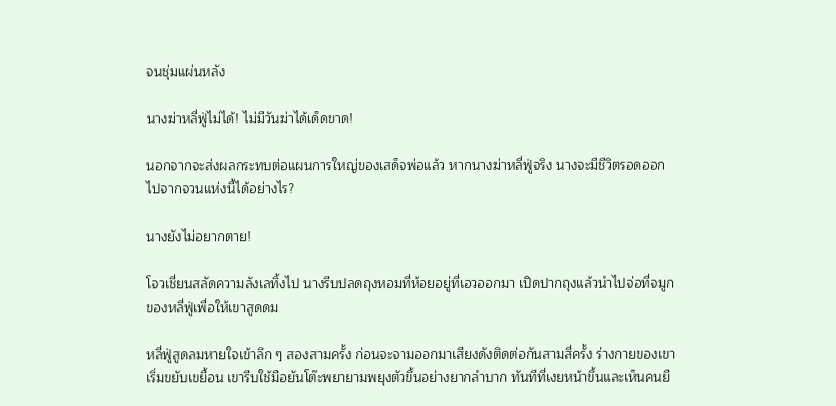จนชุ่มแผ่นหลัง

นางฆ่าหลี่ฟู่ไม่ได้! ไม่มีวันฆ่าได้เด็ดขาด!

นอกจากจะส่งผลกระทบต่อแผนการใหญ่ของเสด็จพ่อแล้ว หากนางฆ่าหลี่ฟู่จริง นางจะมีชีวิตรอดออกไปจากจวนแห่งนี้ได้อย่างไร?

นางยังไม่อยากตาย!

โจวเชี่ยนสลัดความลังเลทิ้งไป นางรีบปลดถุงหอมที่ห้อยอยู่ที่เอวออกมา เปิดปากถุงแล้วนำไปจ่อที่จมูกของหลี่ฟู่เพื่อให้เขาสูดดม

หลี่ฟู่สูดลมหายใจเข้าลึก ๆ สองสามครั้ง ก่อนจะจามออกมาเสียงดังติดต่อกันสามสี่ครั้ง ร่างกายของเขาเริ่มขยับเขยื้อน เขารีบใช้มือยันโต๊ะพยายามพยุงตัวขึ้นอย่างยากลำบาก ทันทีที่เงยหน้าขึ้นและเห็นคนยื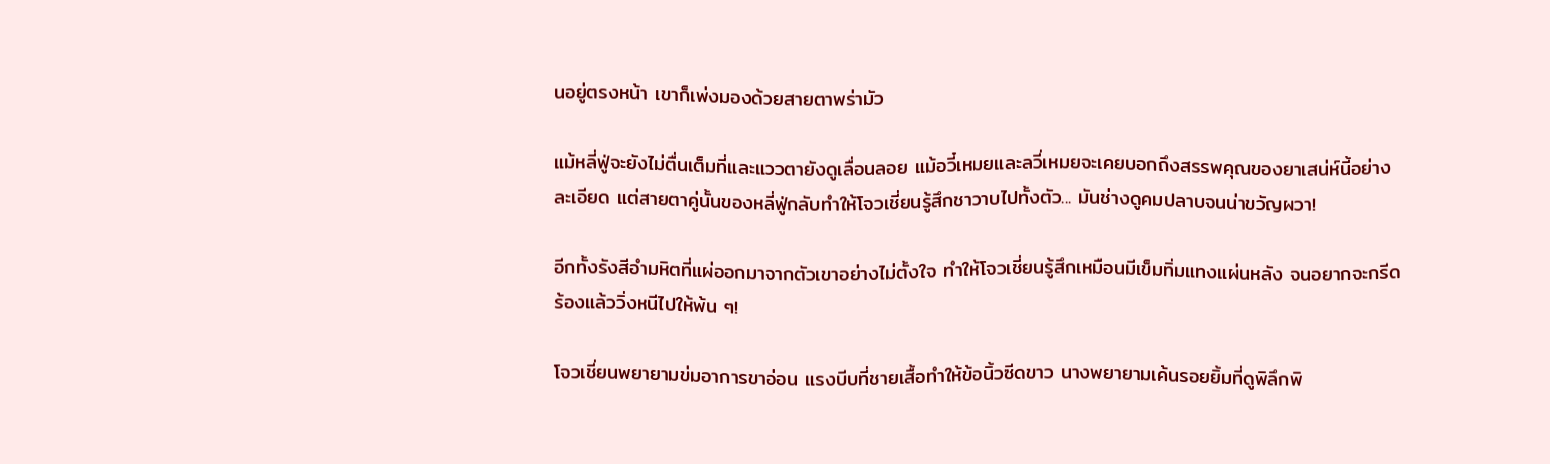นอยู่ตรงหน้า เขาก็เพ่งมองด้วยสายตาพร่ามัว

แม้หลี่ฟู่จะยังไม่ตื่นเต็มที่และแววตายังดูเลื่อนลอย แม้อวี๋เหมยและลวี่เหมยจะเคยบอกถึงสรรพคุณของยาเสน่ห์นี้อย่างละเอียด แต่สายตาคู่นั้นของหลี่ฟู่กลับทำให้โจวเชี่ยนรู้สึกชาวาบไปทั้งตัว... มันช่างดูคมปลาบจนน่าขวัญผวา!

อีกทั้งรังสีอำมหิตที่แผ่ออกมาจากตัวเขาอย่างไม่ตั้งใจ ทำให้โจวเชี่ยนรู้สึกเหมือนมีเข็มทิ่มแทงแผ่นหลัง จนอยากจะกรีดร้องแล้ววิ่งหนีไปให้พ้น ๆ!

โจวเชี่ยนพยายามข่มอาการขาอ่อน แรงบีบที่ชายเสื้อทำให้ข้อนิ้วซีดขาว นางพยายามเค้นรอยยิ้มที่ดูพิลึกพิ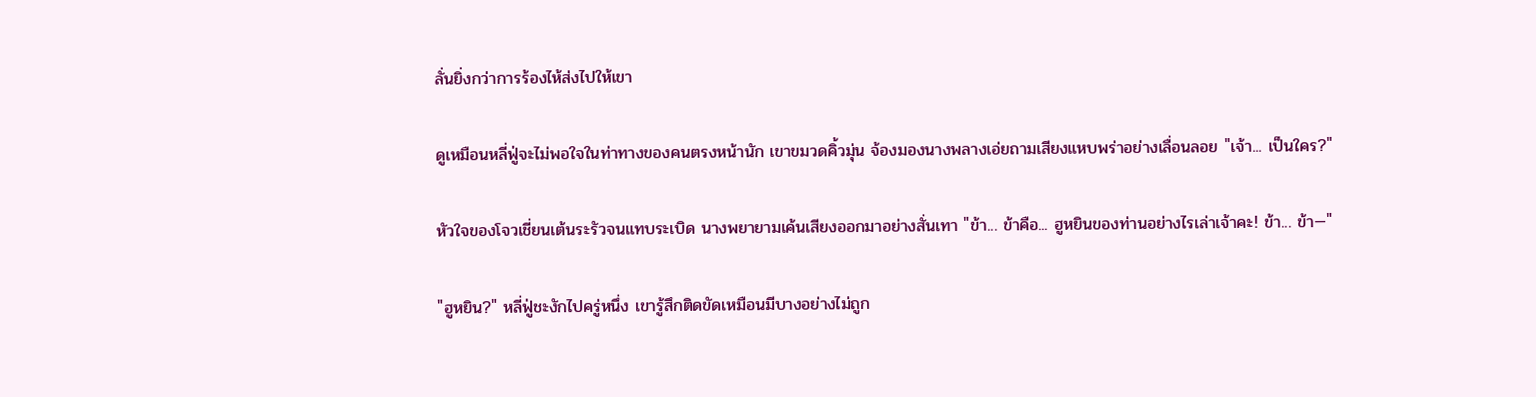ลั่นยิ่งกว่าการร้องไห้ส่งไปให้เขา

ดูเหมือนหลี่ฟู่จะไม่พอใจในท่าทางของคนตรงหน้านัก เขาขมวดคิ้วมุ่น จ้องมองนางพลางเอ่ยถามเสียงแหบพร่าอย่างเลื่อนลอย "เจ้า... เป็นใคร?"

หัวใจของโจวเชี่ยนเต้นระรัวจนแทบระเบิด นางพยายามเค้นเสียงออกมาอย่างสั่นเทา "ข้า... ข้าคือ... ฮูหยินของท่านอย่างไรเล่าเจ้าคะ! ข้า... ข้า—"

"ฮูหยิน?" หลี่ฟู่ชะงักไปครู่หนึ่ง เขารู้สึกติดขัดเหมือนมีบางอย่างไม่ถูก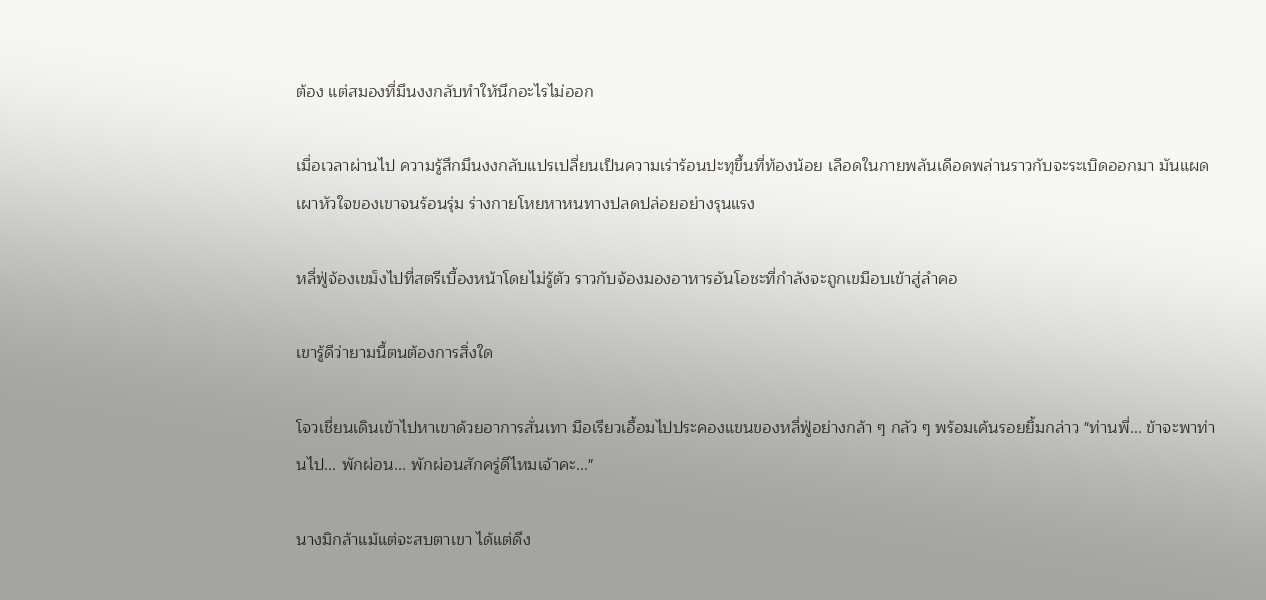ต้อง แต่สมองที่มึนงงกลับทำให้นึกอะไรไม่ออก

เมื่อเวลาผ่านไป ความรู้สึกมึนงงกลับแปรเปลี่ยนเป็นความเร่าร้อนปะทุขึ้นที่ท้องน้อย เลือดในกายพลันเดือดพล่านราวกับจะระเบิดออกมา มันแผดเผาหัวใจของเขาจนร้อนรุ่ม ร่างกายโหยหาหนทางปลดปล่อยอย่างรุนแรง

หลี่ฟู่จ้องเขม็งไปที่สตรีเบื้องหน้าโดยไม่รู้ตัว ราวกับจ้องมองอาหารอันโอชะที่กำลังจะถูกเขมือบเข้าสู่ลำคอ

เขารู้ดีว่ายามนี้ตนต้องการสิ่งใด

โจวเชี่ยนเดินเข้าไปหาเขาด้วยอาการสั่นเทา มือเรียวเอื้อมไปประคองแขนของหลี่ฟู่อย่างกล้า ๆ กลัว ๆ พร้อมเค้นรอยยิ้มกล่าว "ท่านพี่... ข้าจะพาท่านไป... พักผ่อน... พักผ่อนสักครู่ดีไหมเจ้าคะ..."

นางมิกล้าแม้แต่จะสบตาเขา ได้แต่ดึง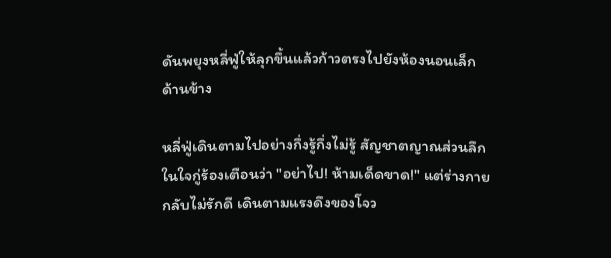ดันพยุงหลี่ฟู่ให้ลุกขึ้นแล้วก้าวตรงไปยังห้องนอนเล็กด้านข้าง

หลี่ฟู่เดินตามไปอย่างกึ่งรู้กึ่งไม่รู้ สัญชาตญาณส่วนลึกในใจกู่ร้องเตือนว่า "อย่าไป! ห้ามเด็ดขาด!" แต่ร่างกายกลับไม่รักดี เดินตามแรงดึงของโจว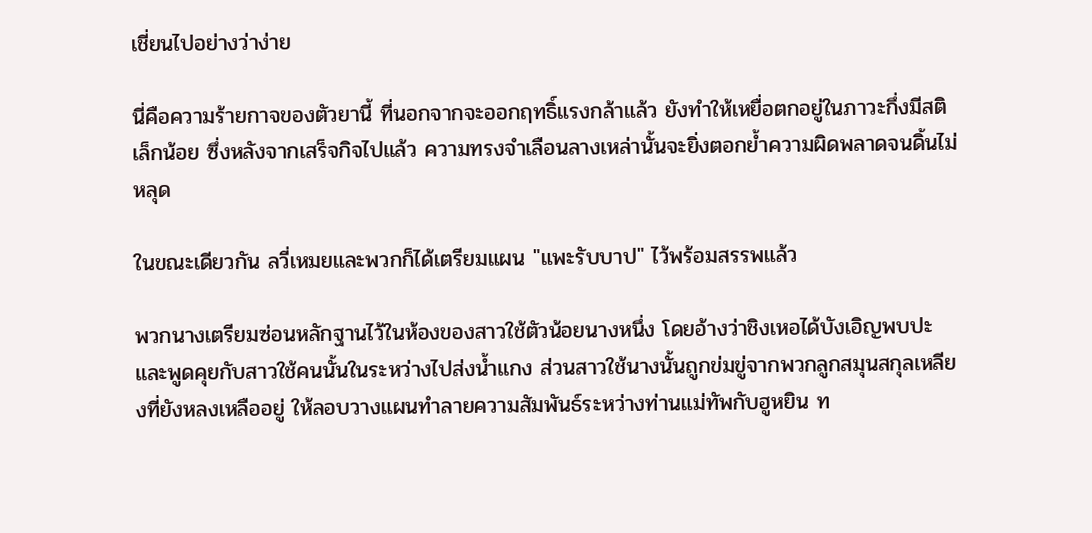เชี่ยนไปอย่างว่าง่าย

นี่คือความร้ายกาจของตัวยานี้ ที่นอกจากจะออกฤทธิ์แรงกล้าแล้ว ยังทำให้เหยื่อตกอยู่ในภาวะกึ่งมีสติเล็กน้อย ซึ่งหลังจากเสร็จกิจไปแล้ว ความทรงจำเลือนลางเหล่านั้นจะยิ่งตอกย้ำความผิดพลาดจนดิ้นไม่หลุด

ในขณะเดียวกัน ลวี่เหมยและพวกก็ได้เตรียมแผน "แพะรับบาป" ไว้พร้อมสรรพแล้ว

พวกนางเตรียมซ่อนหลักฐานไว้ในห้องของสาวใช้ตัวน้อยนางหนึ่ง โดยอ้างว่าชิงเหอได้บังเอิญพบปะและพูดคุยกับสาวใช้คนนั้นในระหว่างไปส่งน้ำแกง ส่วนสาวใช้นางนั้นถูกข่มขู่จากพวกลูกสมุนสกุลเหลียงที่ยังหลงเหลืออยู่ ให้ลอบวางแผนทำลายความสัมพันธ์ระหว่างท่านแม่ทัพกับฮูหยิน ท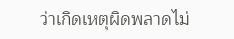ว่าเกิดเหตุผิดพลาดไม่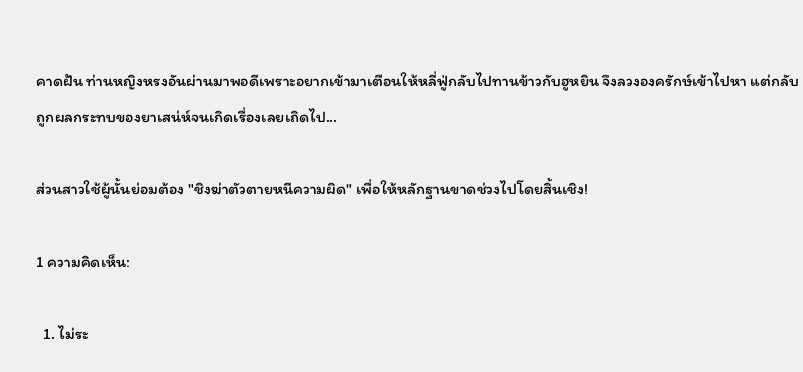คาดฝัน ท่านหญิงหรงอันผ่านมาพอดีเพราะอยากเข้ามาเตือนให้หลี่ฟู่กลับไปทานข้าวกับฮูหยิน จึงลวงองครักษ์เข้าไปหา แต่กลับถูกผลกระทบของยาเสน่ห์จนเกิดเรื่องเลยเถิดไป...

ส่วนสาวใช้ผู้นั้นย่อมต้อง "ชิงฆ่าตัวตายหนีความผิด" เพื่อให้หลักฐานขาดช่วงไปโดยสิ้นเชิง!

1 ความคิดเห็น:

  1. ไม่ระ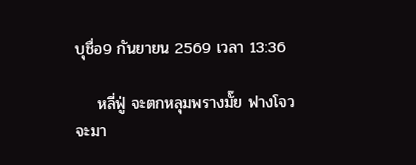บุชื่อ9 กันยายน 2569 เวลา 13:36

    หลี่ฟู่ จะตกหลุมพรางมั๊ย ฟางโจว จะมา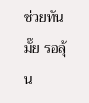ช่วยทันมั๊ย รอลุ้น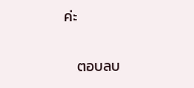ค่ะ

    ตอบลบ